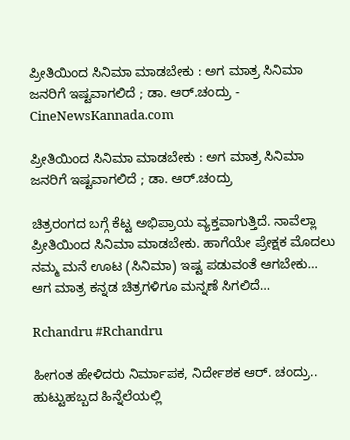ಪ್ರೀತಿಯಿಂದ ಸಿನಿಮಾ ಮಾಡಬೇಕು : ಅಗ ಮಾತ್ರ ಸಿನಿಮಾ‌ ಜನರಿಗೆ ಇಷ್ಟವಾಗಲಿದೆ ; ಡಾ. ಆರ್.ಚಂದ್ರು - CineNewsKannada.com

ಪ್ರೀತಿಯಿಂದ ಸಿನಿಮಾ ಮಾಡಬೇಕು : ಅಗ ಮಾತ್ರ ಸಿನಿಮಾ‌ ಜನರಿಗೆ ಇಷ್ಟವಾಗಲಿದೆ ; ಡಾ. ಆರ್.ಚಂದ್ರು

ಚಿತ್ರರಂಗದ ಬಗ್ಗೆ ಕೆಟ್ಟ ಅಭಿಪ್ರಾಯ ವ್ಯಕ್ತವಾಗುತ್ತಿದೆ. ನಾವೆಲ್ಲಾ ಪ್ರೀತಿಯಿಂದ ಸಿನಿಮಾ ಮಾಡಬೇಕು. ಹಾಗೆಯೇ ಪ್ರೇಕ್ಷಕ ಮೊದಲು ನಮ್ಮ ಮನೆ ಊಟ (ಸಿನಿಮಾ) ಇಷ್ಟ ಪಡುವಂತೆ ಆಗಬೇಕು… ಆಗ ಮಾತ್ರ ಕನ್ನಡ ಚಿತ್ರಗಳಿಗೂ ಮನ್ನಣೆ ಸಿಗಲಿದೆ…

Rchandru #Rchandru

ಹೀಗಂತ ಹೇಳಿದರು ನಿರ್ಮಾಪಕ‌, ನಿರ್ದೇಶಕ ಆರ್. ಚಂದ್ರು.. ಹುಟ್ಟುಹಬ್ಬದ ಹಿನ್ನೆಲೆಯಲ್ಲಿ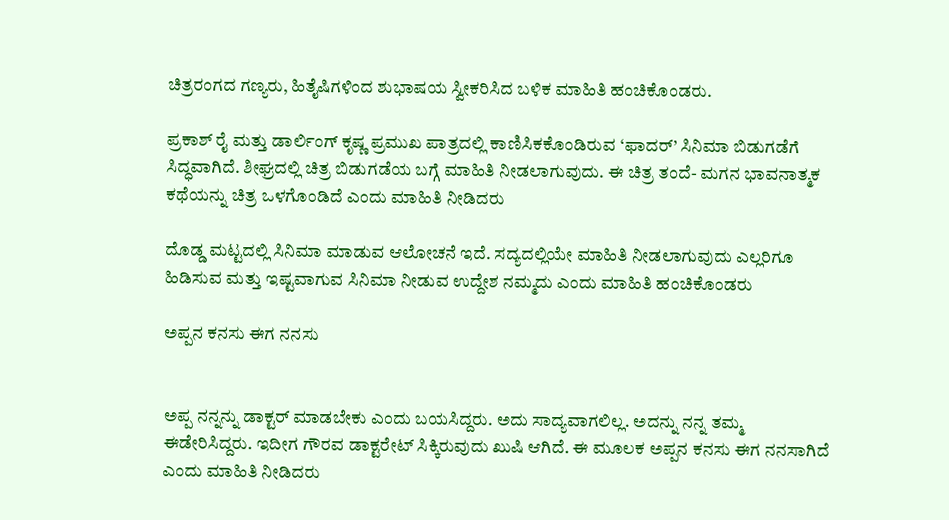ಚಿತ್ರರಂಗದ ಗಣ್ಯರು, ಹಿತೈಷಿಗಳಿಂದ ಶುಭಾಷಯ ಸ್ವೀಕರಿಸಿದ ಬಳಿಕ ಮಾಹಿತಿ ಹಂಚಿಕೊಂಡರು.

ಪ್ರಕಾಶ್ ರೈ ಮತ್ತು ಡಾರ್ಲಿಂಗ್ ಕೃಷ್ಣ ಪ್ರಮುಖ ಪಾತ್ರದಲ್ಲಿ ಕಾಣಿಸಿಕಕೊಂಡಿರುವ ‘ಫಾದರ್’ ಸಿನಿಮಾ ಬಿಡುಗಡೆಗೆ ಸಿದ್ಧವಾಗಿದೆ. ಶೀಘ್ರದಲ್ಲಿ ಚಿತ್ರ ಬಿಡುಗಡೆಯ ಬಗ್ಗೆ ಮಾಹಿತಿ ನೀಡಲಾಗುವುದು. ಈ ಚಿತ್ರ ತಂದೆ- ಮಗನ ಭಾವನಾತ್ಮಕ‌ ಕಥೆಯನ್ನು ಚಿತ್ರ ಒಳಗೊಂಡಿದೆ ಎಂದು ಮಾಹಿತಿ ನೀಡಿದರು

ದೊಡ್ಡ ಮಟ್ಟದಲ್ಲಿ ಸಿನಿಮಾ‌ ಮಾಡುವ ಆಲೋಚನೆ ಇದೆ. ಸದ್ಯದಲ್ಲಿಯೇ ಮಾಹಿತಿ ನೀಡಲಾಗುವುದು ಎಲ್ಲರಿಗೂ ಹಿಡಿಸುವ ಮತ್ತು ಇಷ್ಟವಾಗುವ ಸಿನಿಮಾ‌ ನೀಡುವ ಉದ್ದೇಶ ನಮ್ಮದು ಎಂದು ಮಾಹಿತಿ ಹಂಚಿಕೊಂಡರು

ಅಪ್ಪನ‌ ಕನಸು ಈಗ ನನಸು


ಅಪ್ಪ ನನ್ನನ್ನು ಡಾಕ್ಟರ್ ಮಾಡಬೇಕು ಎಂದು ಬಯಸಿದ್ದರು. ಅದು ಸಾದ್ಯವಾಗಲಿಲ್ಲ. ಅದನ್ನು ನನ್ನ ತಮ್ಮ ಈಡೇರಿಸಿದ್ದರು. ಇದೀಗ ಗೌರವ ಡಾಕ್ಟರೇಟ್ ಸಿಕ್ಕಿರುವುದು ಖುಷಿ ಆಗಿದೆ. ಈ ಮೂಲಕ ಅಪ್ಪನ‌ ಕನಸು ಈಗ ನನಸಾಗಿದೆ ಎಂದು ಮಾಹಿತಿ ನೀಡಿದರು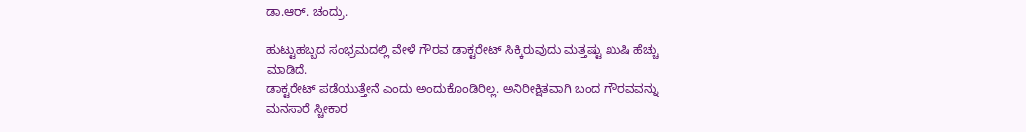ಡಾ.ಆರ್. ಚಂದ್ರು.

ಹುಟ್ಟುಹಬ್ಬದ ಸಂಭ್ರಮದಲ್ಲಿ ವೇಳೆ ಗೌರವ ಡಾಕ್ಟರೇಟ್ ಸಿಕ್ಕಿರುವುದು ಮತ್ತಷ್ಟು ಖುಷಿ ಹೆಚ್ಚು ಮಾಡಿದೆ.
ಡಾಕ್ಟರೇಟ್ ಪಡೆಯುತ್ತೇನೆ ಎಂದು ಅಂದುಕೊಂಡಿರಿಲ್ಲ. ಅನಿರೀಕ್ಷಿತವಾಗಿ ಬಂದ ಗೌರವವನ್ನು ಮನಸಾರೆ ಸ್ಚೀಕಾರ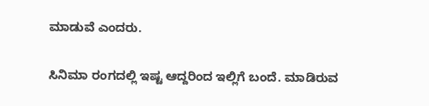ಮಾಡುವೆ ಎಂದರು.

ಸಿನಿಮಾ ರಂಗದಲ್ಲಿ ಇಷ್ಟ ಆದ್ದರಿಂದ ಇಲ್ಲಿಗೆ ಬಂದೆ. ಮಾಡಿರುವ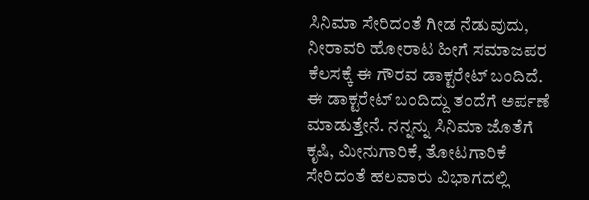ಸಿನಿಮಾ ಸೇರಿದಂತೆ ಗೀಡ ನೆಡುವುದು, ನೀರಾವರಿ ಹೋರಾಟ ಹೀಗೆ ಸಮಾಜಪರ ಕೆಲಸಕ್ಕೆ ಈ ಗೌರವ ಡಾಕ್ಟರೇಟ್ ಬಂದಿದೆ. ಈ ಡಾಕ್ಟರೇಟ್ ಬಂದಿದ್ದು ತಂದೆಗೆ ಅರ್ಪಣೆ ಮಾಡುತ್ತೇನೆ. ನನ್ನನ್ನು ಸಿನಿಮಾ ಜೊತೆಗೆ ಕೃಷಿ, ಮೀನುಗಾರಿಕೆ, ತೋಟಗಾರಿಕೆ ಸೇರಿದಂತೆ ಹಲವಾರು ವಿಭಾಗದಲ್ಲಿ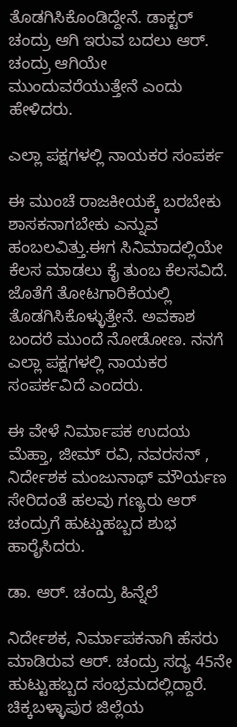ತೊಡಗಿಸಿಕೊಂಡಿದ್ದೇನೆ. ಡಾಕ್ಟರ್ ಚಂದ್ರು ಆಗಿ ಇರುವ ಬದಲು ಆರ್. ಚಂದ್ರು ಆಗಿಯೇ ಮುಂದುವರೆಯುತ್ತೇನೆ ಎಂದು ಹೇಳಿದರು.

ಎಲ್ಲಾ ಪಕ್ಷಗಳಲ್ಲಿ ನಾಯಕರ ಸಂಪರ್ಕ

ಈ ಮುಂಚೆ ರಾಜಕೀಯಕ್ಕೆ ಬರಬೇಕು ಶಾಸಕನಾಗಬೇಕು ಎನ್ನುವ ಹಂಬಲವಿತ್ತು.ಈಗ ಸಿನಿಮಾದಲ್ಲಿಯೇ ಕೆಲಸ‌ ಮಾಡಲು ಕೈ ತುಂಬ ಕೆಲಸವಿದೆ. ಜೊತೆಗೆ ತೋಟಗಾರಿಕೆಯಲ್ಲಿ ತೊಡಗಿಸಿಕೊಳ್ಳುತ್ತೇನೆ. ಅವಕಾಶ ಬಂದರೆ ಮುಂದೆ ನೋಡೋಣ. ನ‌ನಗೆ ಎಲ್ಲಾ ಪಕ್ಷಗಳಲ್ಲಿ ನಾಯಕರ ಸಂಪರ್ಕವಿದೆ ಎಂದರು.

ಈ ವೇಳೆ ನಿರ್ಮಾಪಕ ಉದಯ ಮೆಹ್ತಾ, ಜೀಮ್ ರವಿ, ನವರಸನ್ , ನಿರ್ದೇಶಕ ಮಂಜುನಾಥ್ ಮೌರ್ಯಣ ಸೇರಿದಂತೆ ಹಲವು ಗಣ್ಯರು ಆರ್ ಚಂದ್ರುಗೆ ಹುಟ್ಡುಹಬ್ಬದ ಶುಭ ಹಾರೈಸಿದರು.

ಡಾ. ಆರ್. ಚಂದ್ರು ಹಿನ್ನೆಲೆ

ನಿರ್ದೇಶಕ, ನಿರ್ಮಾಪಕನಾಗಿ ಹೆಸರು ಮಾಡಿರುವ ಆರ್. ಚಂದ್ರು ಸದ್ಯ 45ನೇ ಹುಟ್ಟುಹಬ್ಬದ ಸಂಭ್ರಮದಲ್ಲಿದ್ದಾರೆ. ಚಿಕ್ಕಬಳ್ಳಾಪುರ ಜಿಲ್ಲೆಯ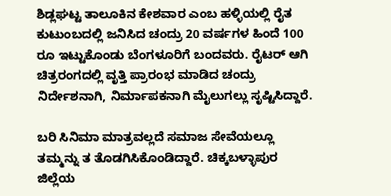ಶಿಡ್ಲಘಟ್ಟ ತಾಲೂಕಿನ ಕೇಶವಾರ ಎಂಬ ಹಳ್ಳಿಯಲ್ಲಿ ರೈತ ಕುಟುಂಬದಲ್ಲಿ ಜನಿಸಿದ ಚಂದ್ರು 20 ವರ್ಷಗಳ ಹಿಂದೆ 100 ರೂ ಇಟ್ಟುಕೊಂಡು ಬೆಂಗಳೂರಿಗೆ ಬಂದವರು. ರೈಟರ್ ಆಗಿ ಚಿತ್ರರಂಗದಲ್ಲಿ ವೃತ್ತಿ ಪ್ರಾರಂಭ ಮಾಡಿದ ಚಂದ್ರು ನಿರ್ದೇಶನಾಗಿ, ನಿರ್ಮಾಪಕನಾಗಿ ಮೈಲುಗಲ್ಲು ಸೃಷ್ಟಿಸಿದ್ದಾರೆ.

ಬರಿ ಸಿನಿಮಾ ಮಾತ್ರವಲ್ಲದೆ ಸಮಾಜ ಸೇವೆಯಲ್ಲೂ ತಮ್ಮನ್ನು ತ ತೊಡಗಿಸಿಕೊಂಡಿದ್ದಾರೆ. ಚಿಕ್ಕಬಳ್ಳಾಪುರ ಜಿಲ್ಲೆಯ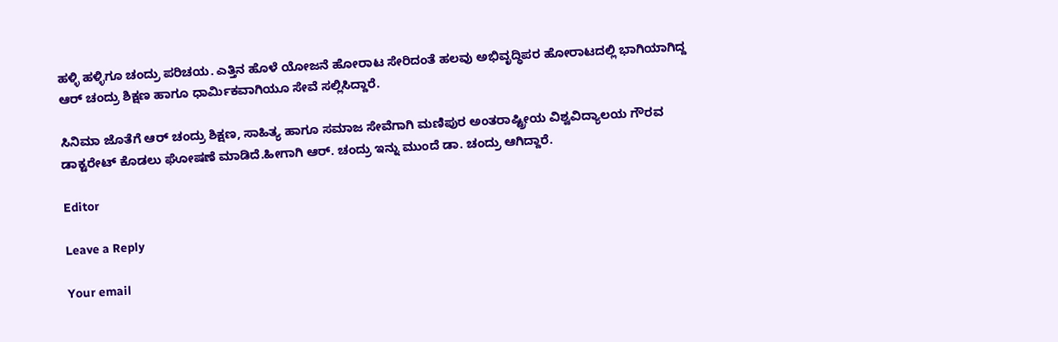ಹಳ್ಳಿ ಹಳ್ಳಿಗೂ ಚಂದ್ರು ಪರಿಚಯ. ಎತ್ತಿನ ಹೊಳೆ ಯೋಜನೆ ಹೋರಾಟ ಸೇರಿದಂತೆ ಹಲವು ಅಭಿವೃದ್ಧಿಪರ ಹೋರಾಟದಲ್ಲಿ ಭಾಗಿಯಾಗಿದ್ದ ಆರ್ ಚಂದ್ರು ಶಿಕ್ಷಣ ಹಾಗೂ ಧಾರ್ಮಿಕವಾಗಿಯೂ ಸೇವೆ ಸಲ್ಲಿಸಿದ್ದಾರೆ.

ಸಿನಿಮಾ ಜೊತೆಗೆ ಆರ್ ಚಂದ್ರು ಶಿಕ್ಷಣ, ಸಾಹಿತ್ಯ ಹಾಗೂ ಸಮಾಜ ಸೇವೆಗಾಗಿ ಮಣಿಪುರ ಅಂತರಾಷ್ಟ್ರೀಯ ವಿಶ್ವವಿದ್ಯಾಲಯ ಗೌರವ ಡಾಕ್ಟರೇಟ್ ಕೊಡಲು ಘೋಷಣೆ ಮಾಡಿದೆ.ಹೀಗಾಗಿ ಆರ್. ಚಂದ್ರು ಇನ್ನು ಮುಂದೆ ಡಾ. ಚಂದ್ರು ಆಗಿದ್ದಾರೆ.

Editor

Leave a Reply

Your email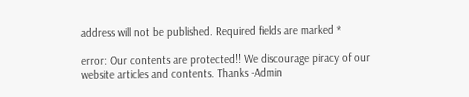address will not be published. Required fields are marked *

error: Our contents are protected!! We discourage piracy of our website articles and contents. Thanks -Admin